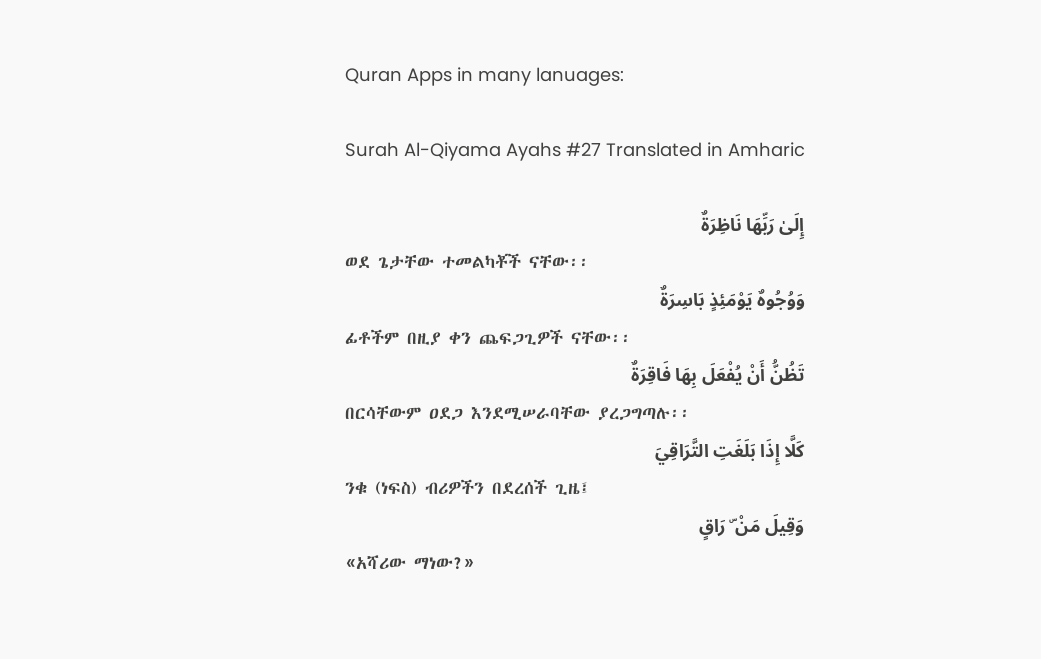Quran Apps in many lanuages:

Surah Al-Qiyama Ayahs #27 Translated in Amharic

إِلَىٰ رَبِّهَا نَاظِرَةٌ
ወደ ጌታቸው ተመልካቾች ናቸው፡፡
وَوُجُوهٌ يَوْمَئِذٍ بَاسِرَةٌ
ፊቶችም በዚያ ቀን ጨፍጋጊዎች ናቸው፡፡
تَظُنُّ أَنْ يُفْعَلَ بِهَا فَاقِرَةٌ
በርሳቸውም ዐደጋ እንደሚሠራባቸው ያረጋግጣሉ፡፡
كَلَّا إِذَا بَلَغَتِ التَّرَاقِيَ
ንቁ (ነፍስ) ብሪዎችን በደረሰች ጊዜ፤
وَقِيلَ مَنْ ۜ رَاقٍ
«አሻሪው ማነው?»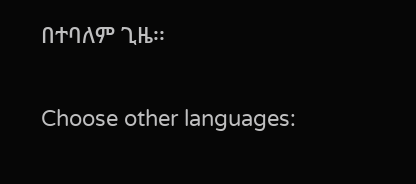በተባለም ጊዜ፡፡

Choose other languages: